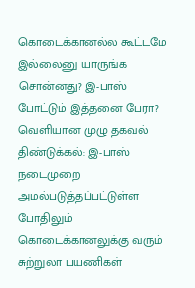கொடைக்கானல்ல கூட்டமே இல்லைனு யாருங்க சொன்னது? இ-பாஸ் போட்டும் இத்தனை பேரா? வெளியான முழு தகவல்
திண்டுக்கல்: இ-பாஸ் நடைமுறை அமல்படுத்தப்பட்டுள்ள போதிலும் கொடைக்கானலுக்கு வரும் சுற்றுலா பயணிகள்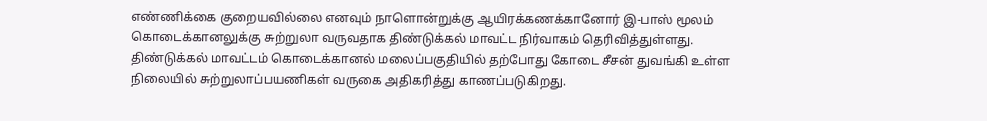எண்ணிக்கை குறையவில்லை எனவும் நாளொன்றுக்கு ஆயிரக்கணக்கானோர் இ-பாஸ் மூலம் கொடைக்கானலுக்கு சுற்றுலா வருவதாக திண்டுக்கல் மாவட்ட நிர்வாகம் தெரிவித்துள்ளது.
திண்டுக்கல் மாவட்டம் கொடைக்கானல் மலைப்பகுதியில் தற்போது கோடை சீசன் துவங்கி உள்ள நிலையில் சுற்றுலாப்பயணிகள் வருகை அதிகரித்து காணப்படுகிறது.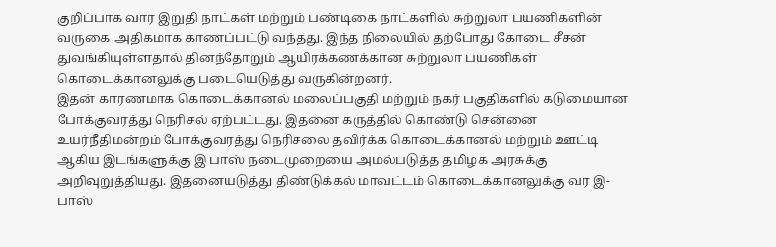குறிப்பாக வார இறுதி நாட்கள் மற்றும் பண்டிகை நாட்களில் சுற்றுலா பயணிகளின் வருகை அதிகமாக காணப்பட்டு வந்தது. இந்த நிலையில் தற்போது கோடை சீசன் துவங்கியுள்ளதால் தினந்தோறும் ஆயிரக்கணக்கான சுற்றுலா பயணிகள் கொடைக்கானலுக்கு படையெடுத்து வருகின்றனர்.
இதன் காரணமாக கொடைக்கானல் மலைப்பகுதி மற்றும் நகர் பகுதிகளில் கடுமையான போக்குவரத்து நெரிசல் ஏற்பட்டது. இதனை கருத்தில் கொண்டு சென்னை உயர்நீதிமன்றம் போக்குவரத்து நெரிசலை தவிர்க்க கொடைக்கானல் மற்றும் ஊட்டி ஆகிய இடங்களுக்கு இ பாஸ் நடைமுறையை அமல்படுத்த தமிழக அரசுக்கு அறிவுறுத்தியது. இதனையடுத்து திண்டுக்கல் மாவட்டம் கொடைக்கானலுக்கு வர இ-பாஸ்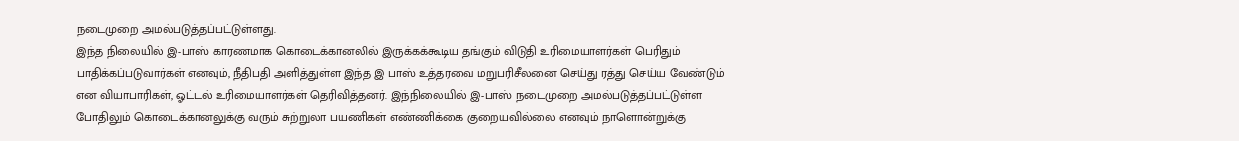நடைமுறை அமல்படுத்தப்பட்டுள்ளது.
இந்த நிலையில் இ-பாஸ் காரணமாக கொடைக்கானலில் இருக்கக்கூடிய தங்கும் விடுதி உரிமையாளர்கள் பெரிதும் பாதிக்கப்படுவார்கள் எனவும், நீதிபதி அளித்துள்ள இந்த இ பாஸ் உத்தரவை மறுபரிசீலனை செய்து ரத்து செய்ய வேண்டும் என வியாபாரிகள், ஓட்டல் உரிமையாளர்கள் தெரிவித்தனர். இந்நிலையில் இ-பாஸ் நடைமுறை அமல்படுத்தப்பட்டுள்ள போதிலும் கொடைக்கானலுக்கு வரும் சுற்றுலா பயணிகள் எண்ணிக்கை குறையவில்லை எனவும் நாளொன்றுக்கு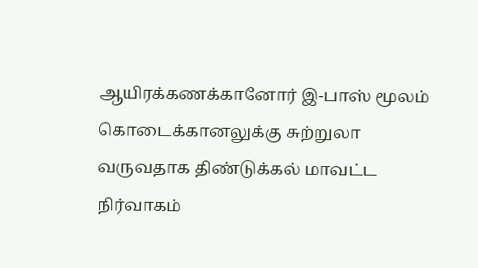ஆயிரக்கணக்கானோர் இ-பாஸ் மூலம் கொடைக்கானலுக்கு சுற்றுலா வருவதாக திண்டுக்கல் மாவட்ட நிர்வாகம்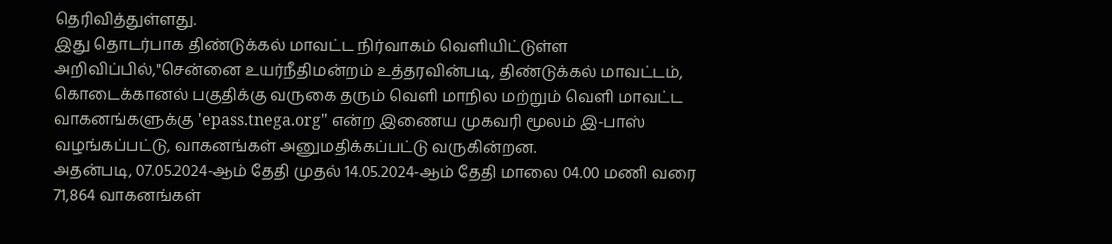தெரிவித்துள்ளது.
இது தொடர்பாக திண்டுக்கல் மாவட்ட நிர்வாகம் வெளியிட்டுள்ள அறிவிப்பில்,"சென்னை உயர்நீதிமன்றம் உத்தரவின்படி, திண்டுக்கல் மாவட்டம், கொடைக்கானல் பகுதிக்கு வருகை தரும் வெளி மாநில மற்றும் வெளி மாவட்ட வாகனங்களுக்கு 'epass.tnega.org" என்ற இணைய முகவரி மூலம் இ-பாஸ் வழங்கப்பட்டு, வாகனங்கள் அனுமதிக்கப்பட்டு வருகின்றன.
அதன்படி, 07.05.2024-ஆம் தேதி முதல் 14.05.2024-ஆம் தேதி மாலை 04.00 மணி வரை 71,864 வாகனங்கள்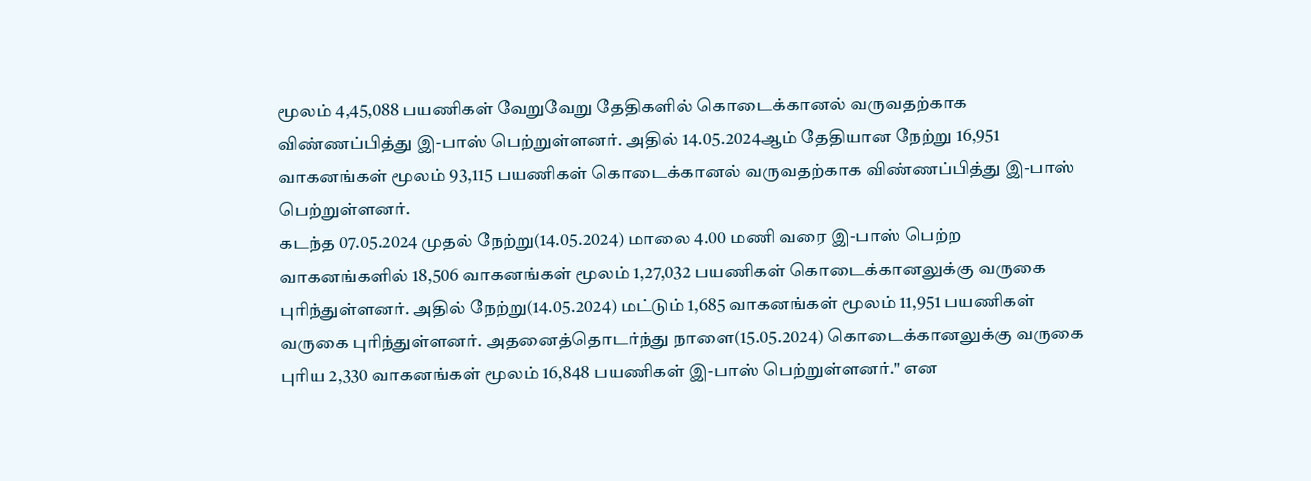மூலம் 4,45,088 பயணிகள் வேறுவேறு தேதிகளில் கொடைக்கானல் வருவதற்காக விண்ணப்பித்து இ-பாஸ் பெற்றுள்ளனர். அதில் 14.05.2024ஆம் தேதியான நேற்று 16,951 வாகனங்கள் மூலம் 93,115 பயணிகள் கொடைக்கானல் வருவதற்காக விண்ணப்பித்து இ-பாஸ் பெற்றுள்ளனர்.
கடந்த 07.05.2024 முதல் நேற்று(14.05.2024) மாலை 4.00 மணி வரை இ-பாஸ் பெற்ற வாகனங்களில் 18,506 வாகனங்கள் மூலம் 1,27,032 பயணிகள் கொடைக்கானலுக்கு வருகை புரிந்துள்ளனர். அதில் நேற்று(14.05.2024) மட்டும் 1,685 வாகனங்கள் மூலம் 11,951 பயணிகள் வருகை புரிந்துள்ளனர். அதனைத்தொடர்ந்து நாளை(15.05.2024) கொடைக்கானலுக்கு வருகை புரிய 2,330 வாகனங்கள் மூலம் 16,848 பயணிகள் இ-பாஸ் பெற்றுள்ளனர்." என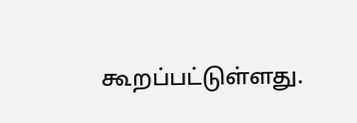கூறப்பட்டுள்ளது.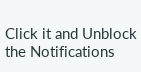Click it and Unblock the Notifications